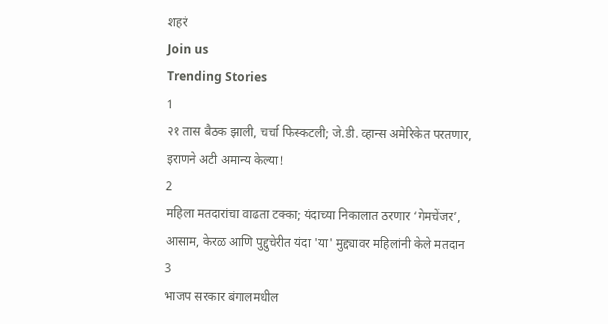शहरं
Join us
Trending Stories
1
२१ तास बैठक झाली, चर्चा फिस्कटली; जे.डी. व्हान्स अमेरिकेत परतणार, इराणने अटी अमान्य केल्या!
2
महिला मतदारांचा वाढता टक्का; यंदाच्या निकालात ठरणार ‘गेमचेंजर’, आसाम, केरळ आणि पुद्दुचेरीत यंदा 'या' मुद्द्यावर महिलांनी केले मतदान
3
भाजप सरकार बंगालमधील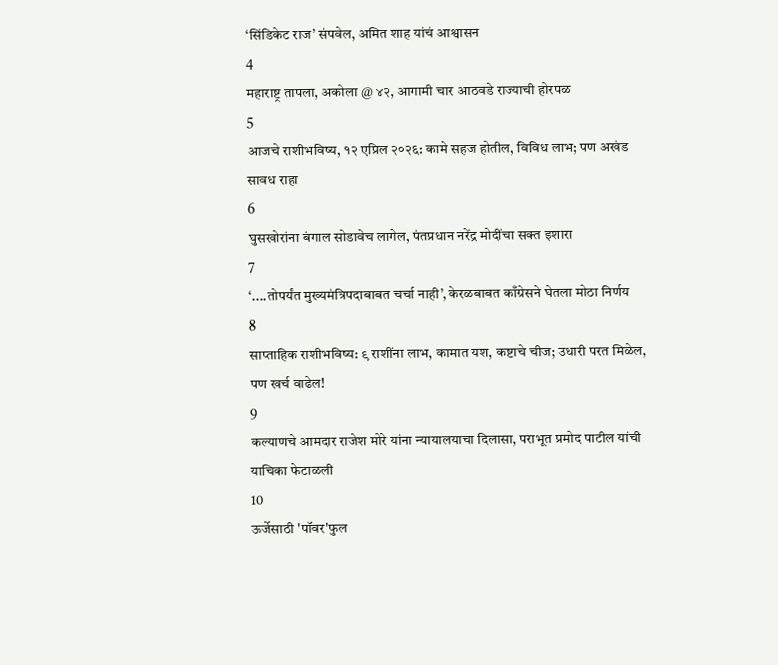‘सिंडिकेट राज’ संपवेल, अमित शाह यांचं आश्वासन
4
महाराष्ट्र तापला, अकोला @ ४२, आगामी चार आठवडे राज्याची होरपळ
5
आजचे राशीभविष्य, १२ एप्रिल २०२६: कामे सहज होतील, विविध लाभ; पण अखंड सावध राहा
6
घुसखोरांना बंगाल सोडावेच लागेल, पंतप्रधान नरेंद्र मोदींचा सक्त इशारा
7
‘....तोपर्यंत मुख्यमंत्रिपदाबाबत चर्चा नाही’, केरळबाबत काँग्रेसने घेतला मोठा निर्णय
8
साप्ताहिक राशीभविष्य: ९ राशींना लाभ, कामात यश, कष्टाचे चीज; उधारी परत मिळेल, पण खर्च वाढेल!
9
कल्याणचे आमदार राजेश मोरे यांना न्यायालयाचा दिलासा, पराभूत प्रमोद पाटील यांची याचिका फेटाळली
10
ऊर्जेसाठी 'पॉवर'फुल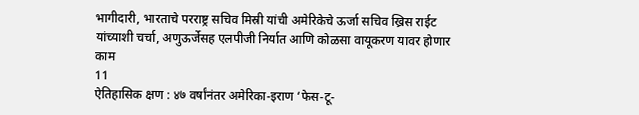भागीदारी, भारताचे परराष्ट्र सचिव मिस्री यांची अमेरिकेचे ऊर्जा सचिव ख्रिस राईट यांच्याशी चर्चा, अणुऊर्जेसह एलपीजी निर्यात आणि कोळसा वायूकरण यावर होणार काम
11
ऐतिहासिक क्षण : ४७ वर्षांनंतर अमेरिका-इराण ‘फेस-टू-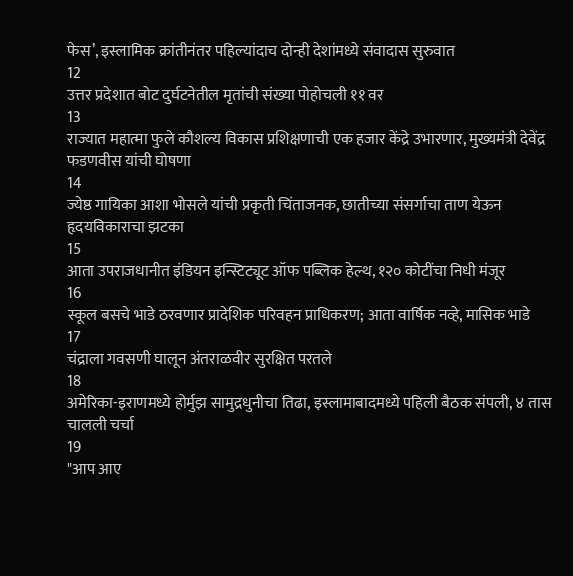फेस’, इस्लामिक क्रांतीनंतर पहिल्यांदाच दोन्ही देशांमध्ये संवादास सुरुवात
12
उत्तर प्रदेशात बोट दुर्घटनेतील मृतांची संख्या पोहोचली ११ वर
13
राज्यात महात्मा फुले कौशल्य विकास प्रशिक्षणाची एक हजार केंद्रे उभारणार, मुख्यमंत्री देवेंद्र फडणवीस यांची घोषणा
14
ज्येष्ठ गायिका आशा भोसले यांची प्रकृती चिंताजनक, छातीच्या संसर्गाचा ताण येऊन हृदयविकाराचा झटका
15
आता उपराजधानीत इंडियन इन्स्टिट्यूट ऑफ पब्लिक हेल्थ, १२० कोटींचा निधी मंजूर
16
स्कूल बसचे भाडे ठरवणार प्रादेशिक परिवहन प्राधिकरण; आता वार्षिक नव्हे, मासिक भाडे
17
चंद्राला गवसणी घालून अंतराळवीर सुरक्षित परतले
18
अमेरिका-इराणमध्ये होर्मुझ सामुद्रधुनीचा तिढा, इस्लामाबादमध्ये पहिली बैठक संपली, ४ तास चालली चर्चा
19
"आप आए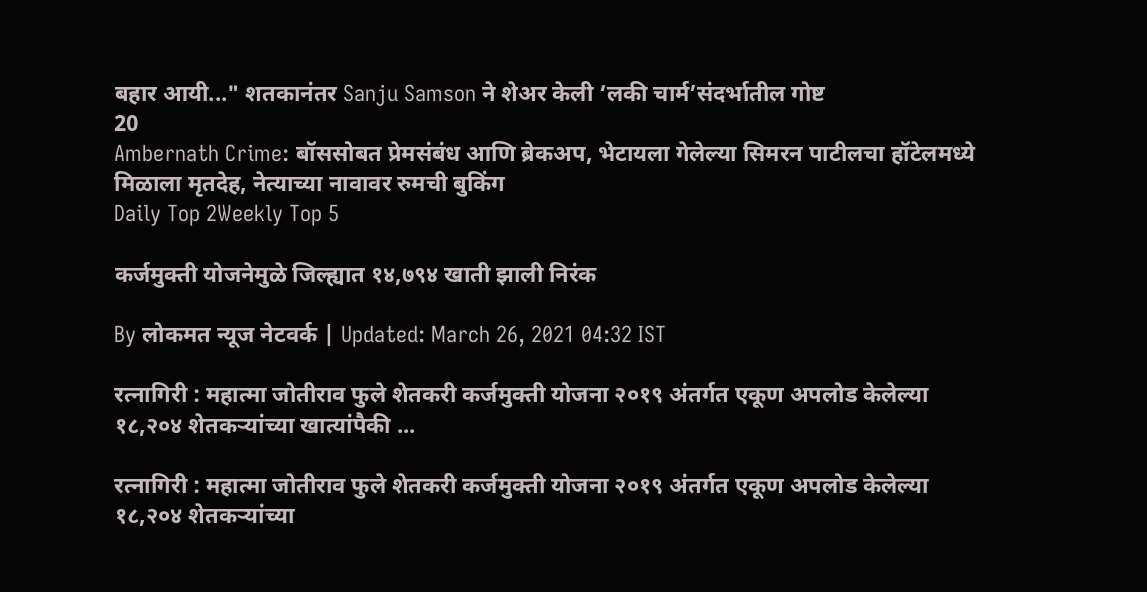बहार आयी..." शतकानंतर Sanju Samson ने शेअर केली ‘लकी चार्म’संदर्भातील गोष्ट
20
Ambernath Crime: बॉससोबत प्रेमसंबंध आणि ब्रेकअप, भेटायला गेलेल्या सिमरन पाटीलचा हॉटेलमध्ये मिळाला मृतदेह, नेत्याच्या नावावर रुमची बुकिंग
Daily Top 2Weekly Top 5

कर्जमुक्ती योजनेमुळे जिल्ह्यात १४,७९४ खाती झाली निरंक

By लोकमत न्यूज नेटवर्क | Updated: March 26, 2021 04:32 IST

रत्नागिरी : महात्मा जोतीराव फुले शेतकरी कर्जमुक्ती योजना २०१९ अंतर्गत एकूण अपलोड केलेल्या १८,२०४ शेतकऱ्यांच्या खात्यांपैकी ...

रत्नागिरी : महात्मा जोतीराव फुले शेतकरी कर्जमुक्ती योजना २०१९ अंतर्गत एकूण अपलोड केलेल्या १८,२०४ शेतकऱ्यांच्या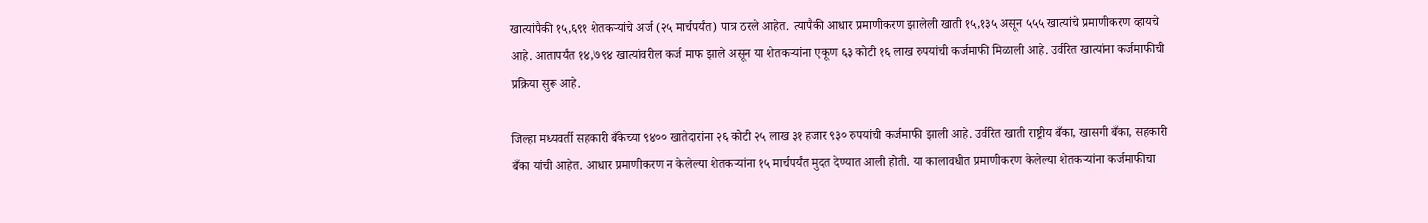खात्यांपैकी १५,६९१ शेतकऱ्यांचे अर्ज (२५ मार्चपर्यंत) पात्र ठरले आहेत. त्यापैकी आधार प्रमाणीकरण झालेली खाती १५,१३५ असून ५५५ खात्यांचे प्रमाणीकरण व्हायचे आहे. आतापर्यंत १४,७९४ खात्यांवरील कर्ज माफ झाले असून या शेतकऱ्यांना एकूण ६३ कोटी १६ लाख रुपयांची कर्जमाफी मिळाली आहे. उर्वरित खात्यांना कर्जमाफीची प्रक्रिया सुरू आहे.

जिल्हा मध्यवर्ती सहकारी बँकेच्या ९४०० खातेदारांना २६ कोटी २५ लाख ३१ हजार ९३० रुपयांची कर्जमाफी झाली आहे. उर्वरित खाती राष्ट्रीय बँका, खासगी बँका, सहकारी बँका यांची आहेत. आधार प्रमाणीकरण न केलेल्या शेतकऱ्यांना १५ मार्चपर्यंत मुदत देण्यात आली होती. या कालावधीत प्रमाणीकरण केलेल्या शेतकऱ्यांना कर्जमाफीचा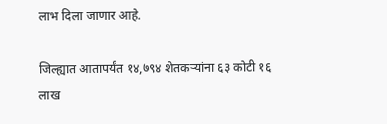लाभ दिला जाणार आहे.

जिल्ह्यात आतापर्यंत १४,७९४ शेतकऱ्यांना ६३ कोटी १६ लाख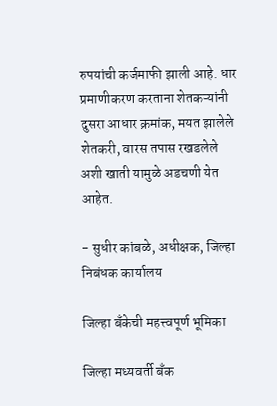रुपयांची कर्जमाफी झाली आहे. धार प्रमाणीकरण करताना शेतकऱ्यांनी दुसरा आधार क्रमांक, मयत झालेले शेतकरी, वारस तपास रखडलेले अशी खाती यामुळे अडचणी येत आहेत.

- सुधीर कांबळे, अधीक्षक, जिल्हा निबंधक कार्यालय

जिल्हा बँकेची महत्त्वपूर्ण भूमिका

जिल्हा मध्यवर्ती बँक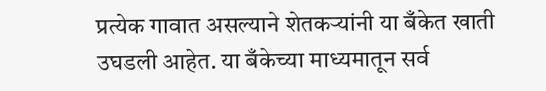प्रत्येक गावात असल्याने शेतकऱ्यांनी या बँकेत खाती उघडली आहेत. या बँकेच्या माध्यमातून सर्व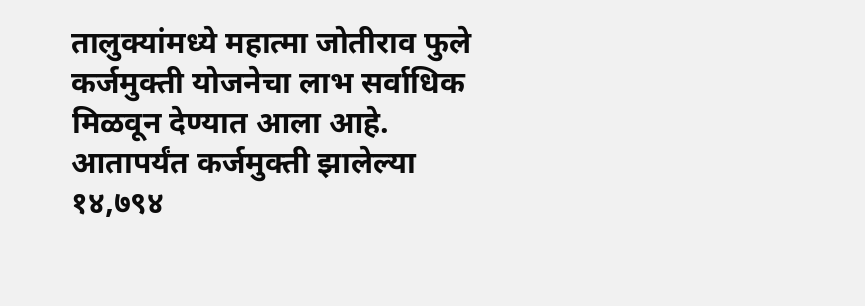तालुक्यांमध्ये महात्मा जोतीराव फुले कर्जमुक्ती योजनेचा लाभ सर्वाधिक मिळवून देण्यात आला आहे. आतापर्यंत कर्जमुक्ती झालेल्या १४,७९४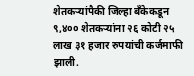शेतकऱ्यांपैकी जिल्हा बँकेकडून ९,४०० शेतकऱ्यांना २६ कोटी २५ लाख ३१ हजार रुपयांची कर्जमाफी झाली.